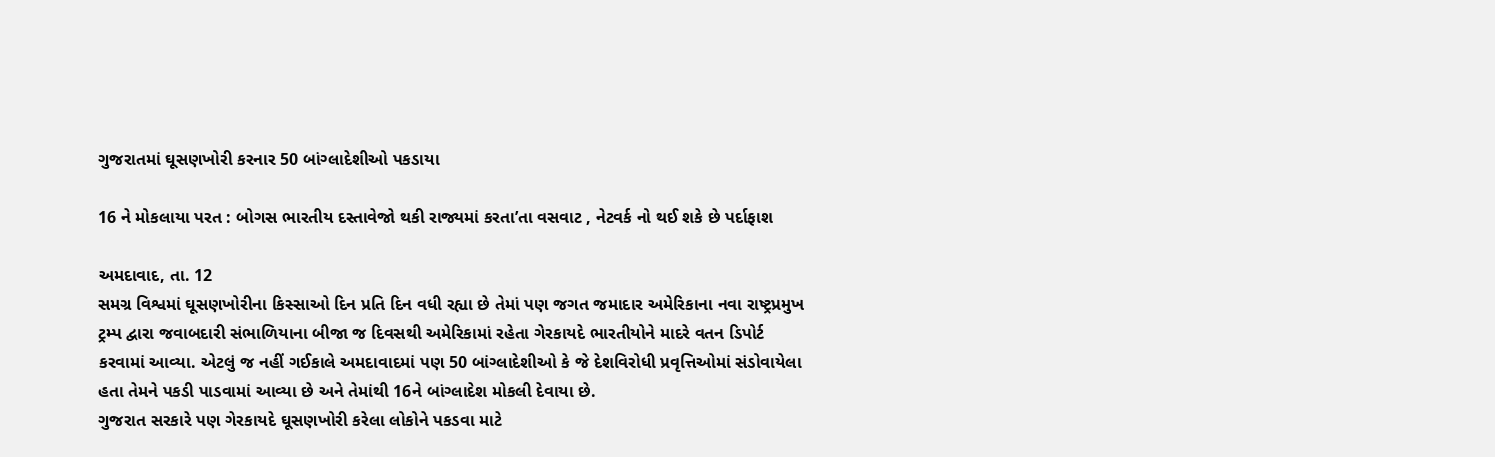ગુજરાતમાં ઘૂસણખોરી કરનાર 50 બાંગ્લાદેશીઓ પકડાયા

16 ને મોકલાયા પરત : બોગસ ભારતીય દસ્તાવેજો થકી રાજ્યમાં કરતા’તા વસવાટ , નેટવર્ક નો થઈ શકે છે પર્દાફાશ

અમદાવાદ, તા. 12
સમગ્ર વિશ્વમાં ઘૂસણખોરીના કિસ્સાઓ દિન પ્રતિ દિન વધી રહ્યા છે તેમાં પણ જગત જમાદાર અમેરિકાના નવા રાષ્ટ્રપ્રમુખ ટ્રમ્પ દ્વારા જવાબદારી સંભાળિયાના બીજા જ દિવસથી અમેરિકામાં રહેતા ગેરકાયદે ભારતીયોને માદરે વતન ડિપોર્ટ કરવામાં આવ્યા. એટલું જ નહીં ગઈકાલે અમદાવાદમાં પણ 50 બાંગ્લાદેશીઓ કે જે દેશવિરોધી પ્રવૃત્તિઓમાં સંડોવાયેલા હતા તેમને પકડી પાડવામાં આવ્યા છે અને તેમાંથી 16ને બાંગ્લાદેશ મોકલી દેવાયા છે.
ગુજરાત સરકારે પણ ગેરકાયદે ઘૂસણખોરી કરેલા લોકોને પકડવા માટે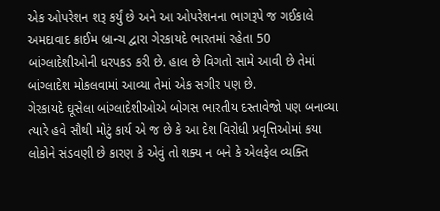એક ઓપરેશન શરૂ કર્યું છે અને આ ઓપરેશનના ભાગરૂપે જ ગઈકાલે અમદાવાદ ક્રાઈમ બ્રાન્ચ દ્વારા ગેરકાયદે ભારતમાં રહેતા 50 બાંગ્લાદેશીઓની ધરપકડ કરી છે. હાલ છે વિગતો સામે આવી છે તેમાં બાંગ્લાદેશ મોકલવામાં આવ્યા તેમાં એક સગીર પણ છે.
ગેરકાયદે ઘૂસેલા બાંગ્લાદેશીઓએ બોગસ ભારતીય દસ્તાવેજો પણ બનાવ્યા ત્યારે હવે સૌથી મોટું કાર્ય એ જ છે કે આ દેશ વિરોધી પ્રવૃત્તિઓમાં કયા લોકોને સંડવણી છે કારણ કે એવું તો શક્ય ન બને કે એલફેલ વ્યક્તિ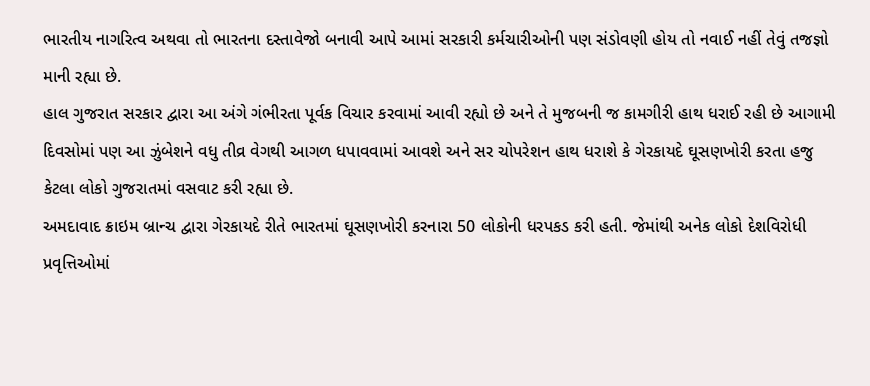ભારતીય નાગરિત્વ અથવા તો ભારતના દસ્તાવેજો બનાવી આપે આમાં સરકારી કર્મચારીઓની પણ સંડોવણી હોય તો નવાઈ નહીં તેવું તજજ્ઞો માની રહ્યા છે.
હાલ ગુજરાત સરકાર દ્વારા આ અંગે ગંભીરતા પૂર્વક વિચાર કરવામાં આવી રહ્યો છે અને તે મુજબની જ કામગીરી હાથ ધરાઈ રહી છે આગામી દિવસોમાં પણ આ ઝુંબેશને વધુ તીવ્ર વેગથી આગળ ધપાવવામાં આવશે અને સર ચોપરેશન હાથ ધરાશે કે ગેરકાયદે ઘૂસણખોરી કરતા હજુ કેટલા લોકો ગુજરાતમાં વસવાટ કરી રહ્યા છે.
અમદાવાદ ક્રાઇમ બ્રાન્ચ દ્વારા ગેરકાયદે રીતે ભારતમાં ઘૂસણખોરી કરનારા 50 લોકોની ધરપકડ કરી હતી. જેમાંથી અનેક લોકો દેશવિરોધી પ્રવૃત્તિઓમાં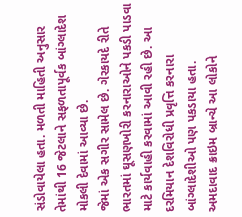સંડોવાયેલા હતા. મળતી માહિતી અનુસાર તેમાંથી 16 જેટલાને સફળતાપૂર્વક બાંગ્લાદેશ મોકલી દેવામાં આવ્યા છે.
જેમાં એક સગીર સામેલ છે. ગેરકાયદે રીતે ભારતમાં ઘૂસણખોરી કરનારાઓને પકડી પાડવા માટે કાર્યવાહી કરવામાં આવી રહી છે. આ દરમિયાન દેશવિરોધી પ્રવૃત્તિ કરનારા બાંગ્લાદેશીઓ પણ પકડાયા હતા.
અમદાવાદ ક્રાઇમ બ્રાન્ચે આ લોકોને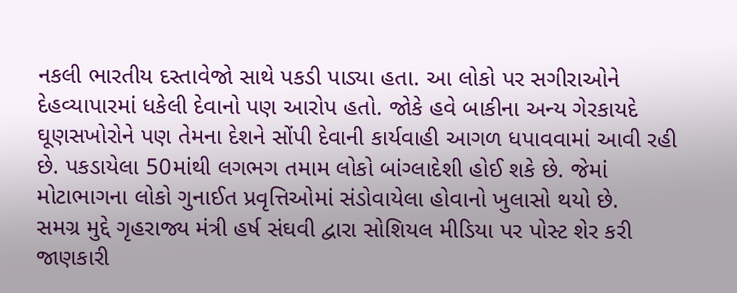નકલી ભારતીય દસ્તાવેજો સાથે પકડી પાડ્યા હતા. આ લોકો પર સગીરાઓને દેહવ્યાપારમાં ધકેલી દેવાનો પણ આરોપ હતો. જોકે હવે બાકીના અન્ય ગેરકાયદે ઘૂણસખોરોને પણ તેમના દેશને સોંપી દેવાની કાર્યવાહી આગળ ધપાવવામાં આવી રહી છે. પકડાયેલા 50માંથી લગભગ તમામ લોકો બાંગ્લાદેશી હોઈ શકે છે. જેમાં મોટાભાગના લોકો ગુનાઈત પ્રવૃત્તિઓમાં સંડોવાયેલા હોવાનો ખુલાસો થયો છે.
સમગ્ર મુદ્દે ગૃહરાજ્ય મંત્રી હર્ષ સંઘવી દ્વારા સોશિયલ મીડિયા પર પોસ્ટ શેર કરી જાણકારી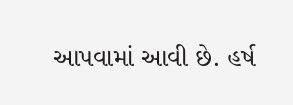આપવામાં આવી છે. હર્ષ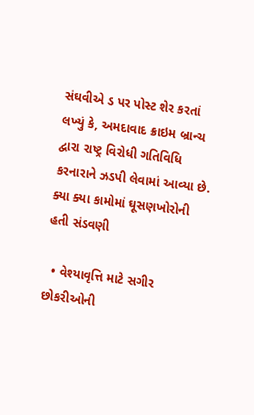સંઘવીએ ડ પર પોસ્ટ શેર કરતાં લખ્યું કે, અમદાવાદ ક્રાઇમ બ્રાન્ચ દ્વારા રાષ્ટ્ર વિરોધી ગતિવિધિ કરનારાને ઝડપી લેવામાં આવ્યા છે.
ક્યા ક્યા કામોમાં ઘૂસણખોરોની હતી સંડવણી

  • વેશ્યાવૃત્તિ માટે સગીર છોકરીઓની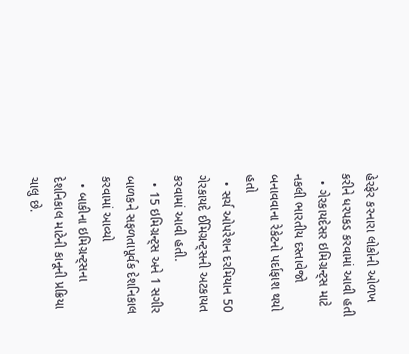હેરફેર કરનારા લોકોની ઓળખ કરીને ધરપકડ કરવામાં આવી હતી
  • ગેરકાયદેસર ઇમિગ્રન્ટ્સ માટે નકલી ભારતીય દસ્તાવેજો બનાવવાના રેકેટનો પર્દાફાશ થયો હતો
  • સર્ચ ઓપરેશન દરમિયાન 50 ગેરકાયદે ઈમિગ્રન્ટ્સની અટકાયત કરવામાં આવી હતી.
  • 15 ઇમિગ્રન્ટ્સ અને 1 સગીર બાળકને સફળતાપૂર્વક દેશનિકાલ કરવામાં આવ્યો
  • બાકીના ઇમિગ્રન્ટ્સના દેશનિકાલ માટેની કાનૂની પ્રક્રિયા ચાલુ છે.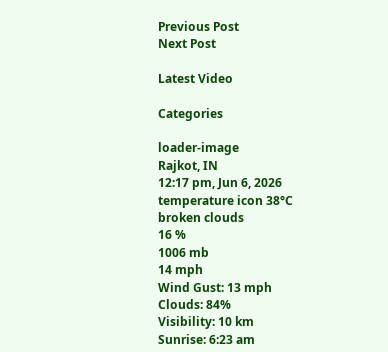Previous Post
Next Post

Latest Video

Categories

loader-image
Rajkot, IN
12:17 pm, Jun 6, 2026
temperature icon 38°C
broken clouds
16 %
1006 mb
14 mph
Wind Gust: 13 mph
Clouds: 84%
Visibility: 10 km
Sunrise: 6:23 am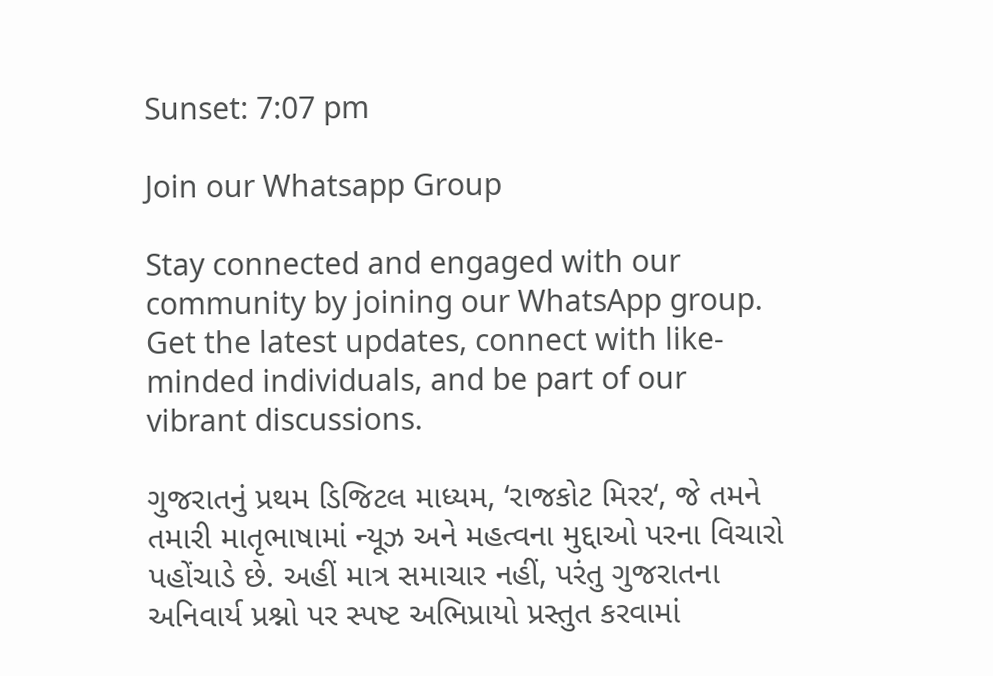Sunset: 7:07 pm

Join our Whatsapp Group

Stay connected and engaged with our community by joining our WhatsApp group. Get the latest updates, connect with like-minded individuals, and be part of our vibrant discussions.

ગુજરાતનું પ્રથમ ડિજિટલ માધ્યમ, ‘રાજકોટ મિરર‘, જે તમને તમારી માતૃભાષામાં ન્યૂઝ અને મહત્વના મુદ્દાઓ પરના વિચારો પહોંચાડે છે. અહીં માત્ર સમાચાર નહીં, પરંતુ ગુજરાતના અનિવાર્ય પ્રશ્નો પર સ્પષ્ટ અભિપ્રાયો પ્રસ્તુત કરવામાં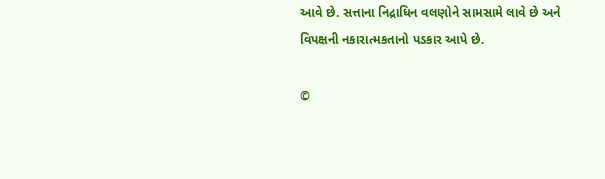આવે છે. સત્તાના નિદ્રાધિન વલણોને સામસામે લાવે છે અને વિપક્ષની નકારાત્મકતાનો પડકાર આપે છે.

©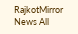RajkotMirror News All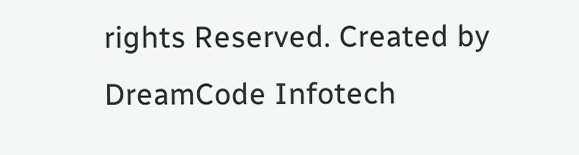rights Reserved. Created by DreamCode Infotech